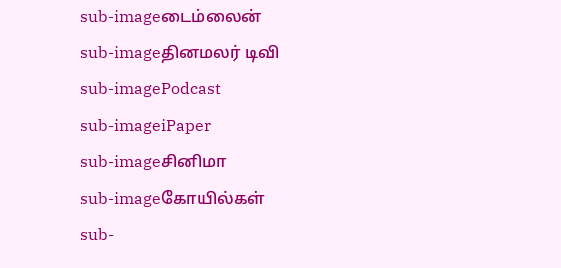sub-imageடைம்லைன்
sub-imageதினமலர் டிவி
sub-imagePodcast
sub-imageiPaper
sub-imageசினிமா
sub-imageகோயில்கள்
sub-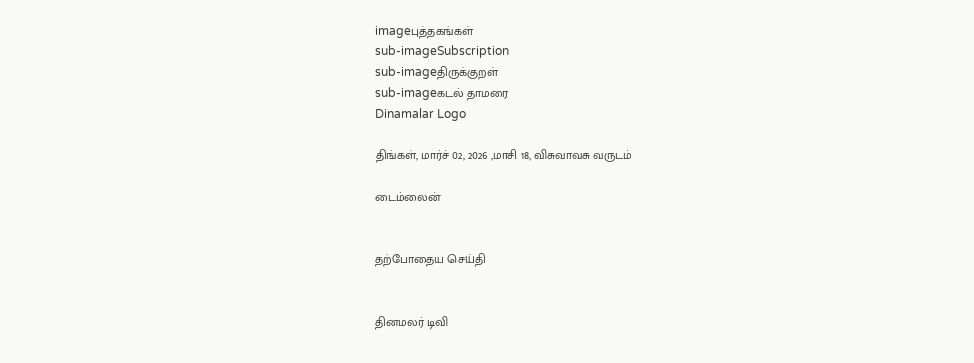imageபுத்தகங்கள்
sub-imageSubscription
sub-imageதிருக்குறள்
sub-imageகடல் தாமரை
Dinamalar Logo

திங்கள், மார்ச் 02, 2026 ,மாசி 18, விசுவாவசு வருடம்

டைம்லைன்


தற்போதைய செய்தி


தினமலர் டிவி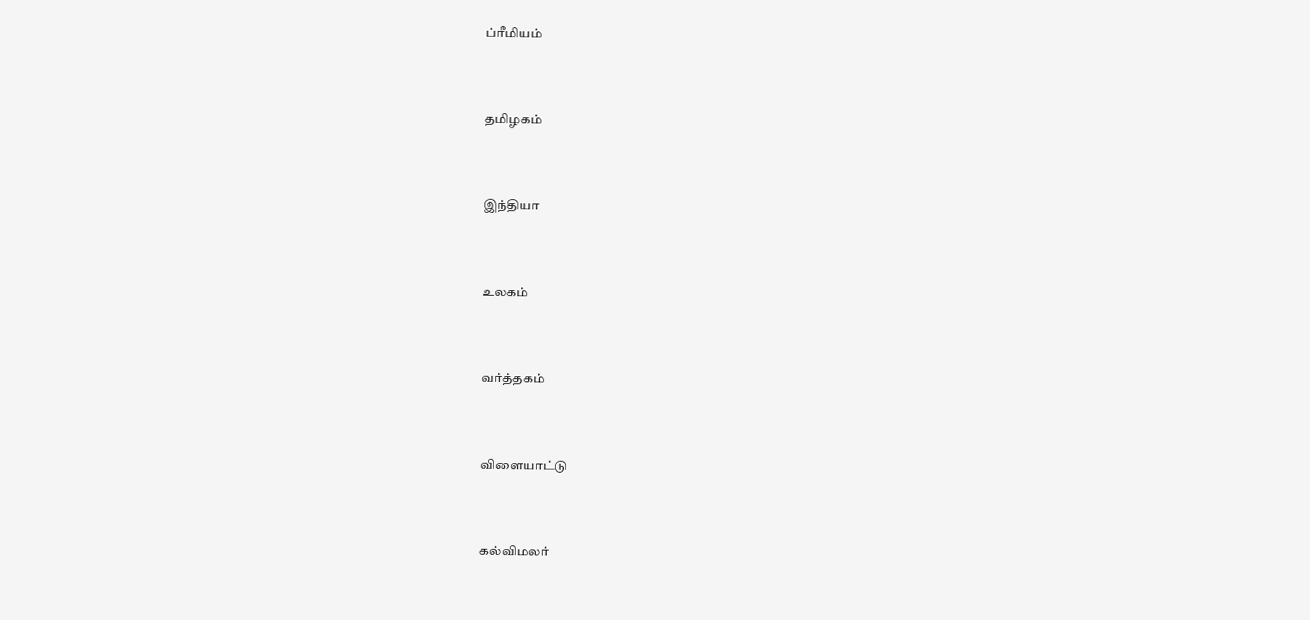ப்ரீமியம்


தமிழகம்


இந்தியா


உலகம்


வர்த்தகம்


விளையாட்டு


கல்விமலர்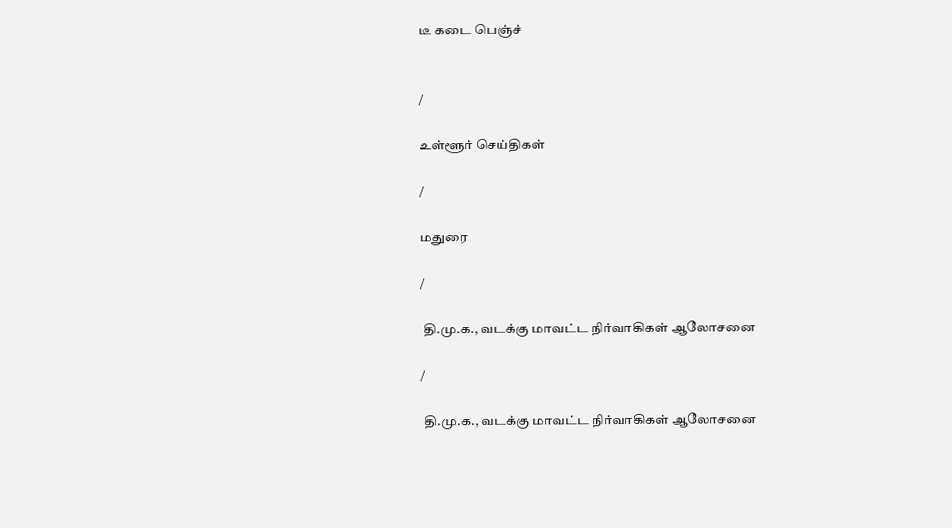டீ கடை பெஞ்ச்


/

உள்ளூர் செய்திகள்

/

மதுரை

/

 தி.மு.க., வடக்கு மாவட்ட நிர்வாகிகள் ஆலோசனை

/

 தி.மு.க., வடக்கு மாவட்ட நிர்வாகிகள் ஆலோசனை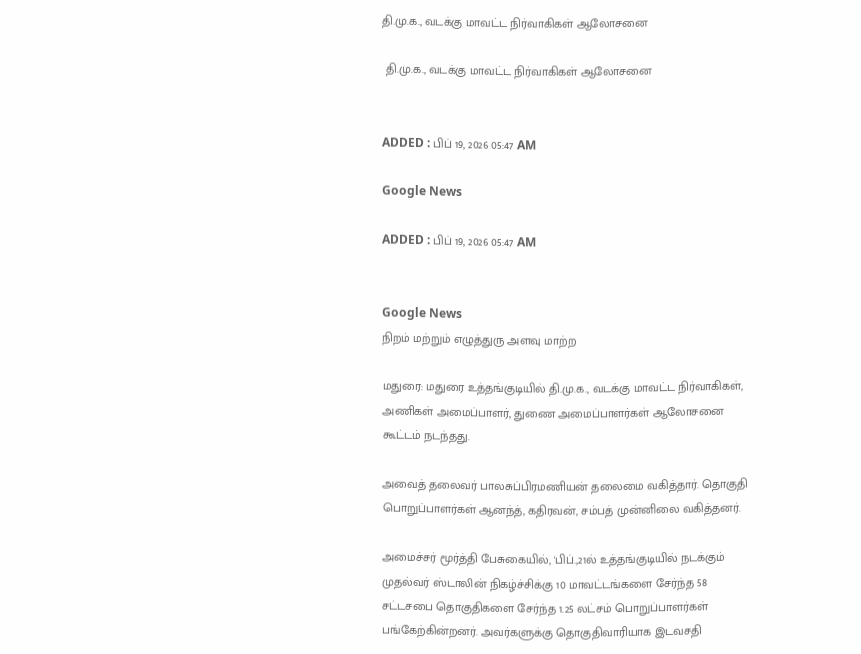தி.மு.க., வடக்கு மாவட்ட நிர்வாகிகள் ஆலோசனை

 தி.மு.க., வடக்கு மாவட்ட நிர்வாகிகள் ஆலோசனை


ADDED : பிப் 19, 2026 05:47 AM

Google News

ADDED : பிப் 19, 2026 05:47 AM


Google News
நிறம் மற்றும் எழுத்துரு அளவு மாற்ற

மதுரை: மதுரை உத்தங்குடியில் தி.மு.க., வடக்கு மாவட்ட நிர்வாகிகள், அணிகள் அமைப்பாளர், துணை அமைப்பாளர்கள் ஆலோசனை கூட்டம் நடந்தது.

அவைத் தலைவர் பாலசுப்பிரமணியன் தலைமை வகித்தார். தொகுதி பொறுப்பாளர்கள் ஆனந்த், கதிரவன், சம்பத் முன்னிலை வகித்தனர்.

அமைச்சர் மூர்த்தி பேசுகையில், 'பிப்.,21ல் உத்தங்குடியில் நடக்கும் முதல்வர் ஸ்டாலின் நிகழ்ச்சிக்கு 10 மாவட்டங்களை சேர்ந்த 58 சட்டசபை தொகுதிகளை சேர்ந்த 1.25 லட்சம் பொறுப்பாளர்கள் பங்கேற்கின்றனர். அவர்களுக்கு தொகுதிவாரியாக இடவசதி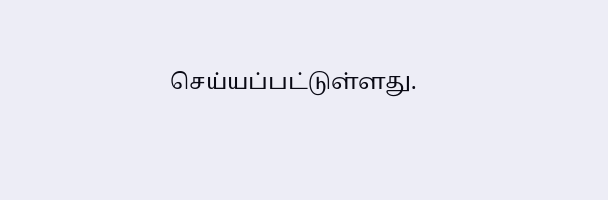செய்யப்பட்டுள்ளது.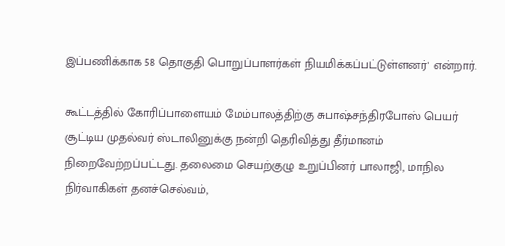இப்பணிக்காக 58 தொகுதி பொறுப்பாளர்கள் நியமிக்கப்பட்டுள்ளனர்' என்றார்.

கூட்டத்தில் கோரிப்பாளையம் மேம்பாலத்திற்கு சுபாஷ்சந்திரபோஸ் பெயர் சூட்டிய முதல்வர் ஸ்டாலினுக்கு நன்றி தெரிவித்து தீர்மானம் நிறைவேற்றப்பட்டது. தலைமை செயற்குழு உறுப்பினர் பாலாஜி, மாநில நிர்வாகிகள் தனச்செல்வம்,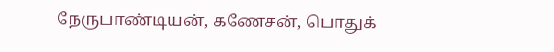நேருபாண்டியன், கணேசன், பொதுக்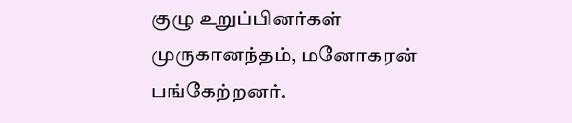குழு உறுப்பினர்கள் முருகானந்தம், மனோகரன் பங்கேற்றனர்.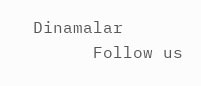Dinamalar
      Follow us